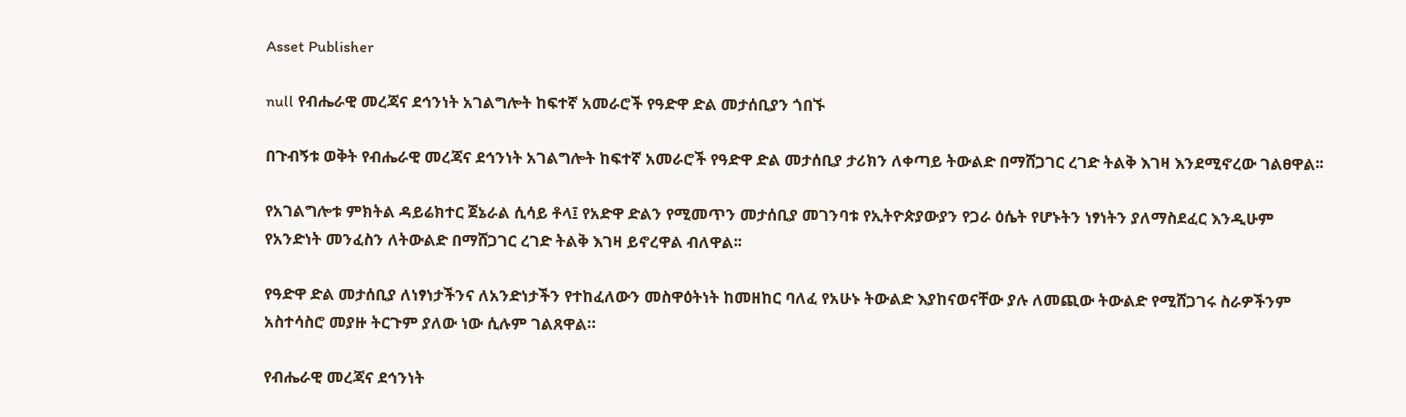Asset Publisher

null የብሔራዊ መረጃና ደኅንነት አገልግሎት ከፍተኛ አመራሮች የዓድዋ ድል መታሰቢያን ጎበኙ

በጉብኝቱ ወቅት የብሔራዊ መረጃና ደኅንነት አገልግሎት ከፍተኛ አመራሮች የዓድዋ ድል መታሰቢያ ታሪክን ለቀጣይ ትውልድ በማሸጋገር ረገድ ትልቅ እገዛ እንደሚኖረው ገልፀዋል፡፡

የአገልግሎቱ ምክትል ዳይሬክተር ጀኔራል ሲሳይ ቶላ፤ የአድዋ ድልን የሚመጥን መታሰቢያ መገንባቱ የኢትዮጵያውያን የጋራ ዕሴት የሆኑትን ነፃነትን ያለማስደፈር እንዲሁም የአንድነት መንፈስን ለትውልድ በማሸጋገር ረገድ ትልቅ እገዛ ይኖረዋል ብለዋል፡፡

የዓድዋ ድል መታሰቢያ ለነፃነታችንና ለአንድነታችን የተከፈለውን መስዋዕትነት ከመዘከር ባለፈ የአሁኑ ትውልድ እያከናወናቸው ያሉ ለመጪው ትውልድ የሚሸጋገሩ ስራዎችንም አስተሳስሮ መያዙ ትርጉም ያለው ነው ሲሉም ገልጸዋል።

የብሔራዊ መረጃና ደኅንነት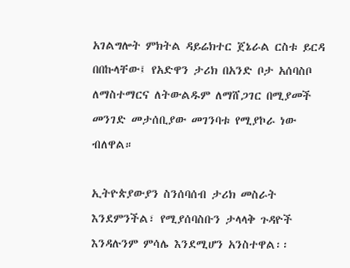አገልግሎት ምክትል ዳይሬክተር ጀኔራል ርስቱ ይርዳ በበኩላቸው፤ የአድዋን ታሪክ በአንድ ቦታ አሰባስቦ ለማስተማርና ለትውልዱም ለማሸጋገር በሚያመች መንገድ መታሰቢያው መገንባቱ የሚያኮራ ነው ብለዋል።

ኢትዮጵያውያን ስንሰባሰብ ታሪክ መስራት እንደምንችል፣ የሚያሰባስቡን ታላላቅ ጉዳዮች እንዳሉንም ምሳሌ እንደሚሆን አንስተዋል፡፡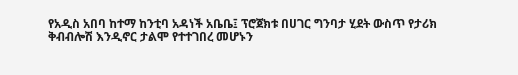የአዲስ አበባ ከተማ ከንቲባ አዳነች አቤቤ፤ ፕሮጀክቱ በሀገር ግንባታ ሂደት ውስጥ የታሪክ ቅብብሎሽ እንዲኖር ታልሞ የተተገበረ መሆኑን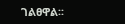ገልፀዋል፡፡